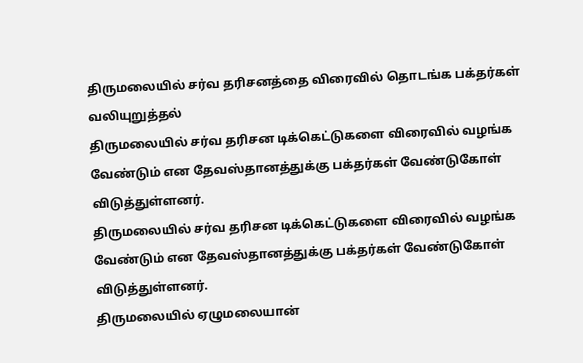திருமலையில் சர்வ தரிசனத்தை விரைவில் தொடங்க பக்தர்கள் வலியுறுத்தல்
திருமலையில் சர்வ தரிசன டிக்கெட்டுகளை விரைவில் வழங்க வேண்டும் என தேவஸ்தானத்துக்கு பக்தர்கள் வேண்டுகோள் விடுத்துள்ளனர்.
திருமலையில் சர்வ தரிசன டிக்கெட்டுகளை விரைவில் வழங்க வேண்டும் என தேவஸ்தானத்துக்கு பக்தர்கள் வேண்டுகோள் விடுத்துள்ளனர்.
திருமலையில் ஏழுமலையான்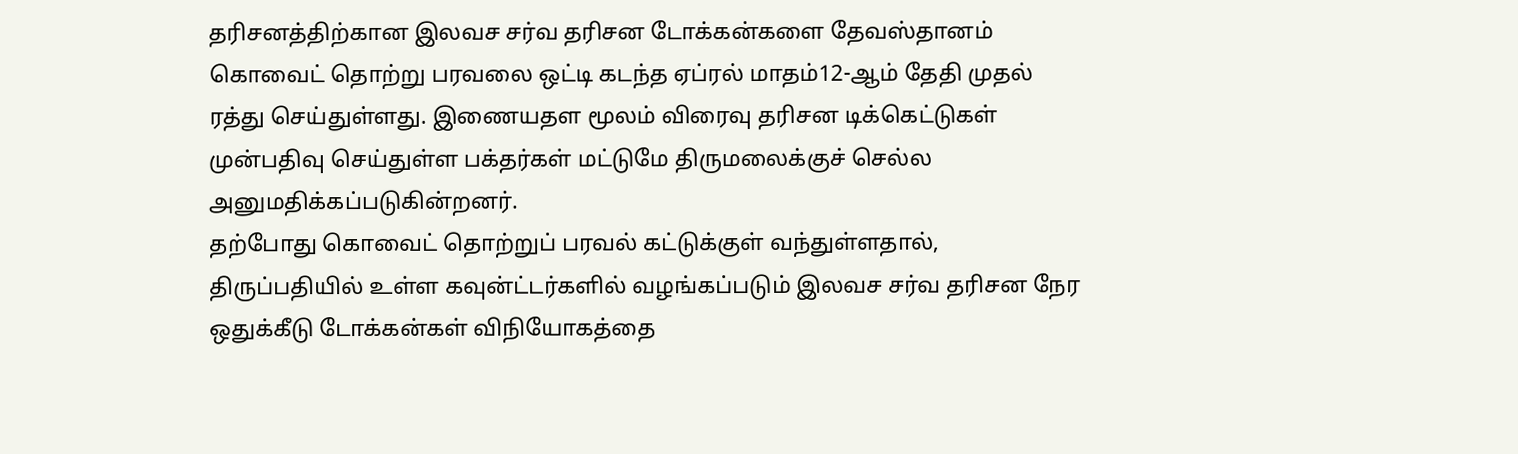தரிசனத்திற்கான இலவச சர்வ தரிசன டோக்கன்களை தேவஸ்தானம் கொவைட் தொற்று பரவலை ஒட்டி கடந்த ஏப்ரல் மாதம்12-ஆம் தேதி முதல் ரத்து செய்துள்ளது. இணையதள மூலம் விரைவு தரிசன டிக்கெட்டுகள் முன்பதிவு செய்துள்ள பக்தர்கள் மட்டுமே திருமலைக்குச் செல்ல அனுமதிக்கப்படுகின்றனர்.
தற்போது கொவைட் தொற்றுப் பரவல் கட்டுக்குள் வந்துள்ளதால், திருப்பதியில் உள்ள கவுன்ட்டர்களில் வழங்கப்படும் இலவச சர்வ தரிசன நேர ஒதுக்கீடு டோக்கன்கள் விநியோகத்தை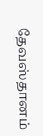தேவஸ்தானம்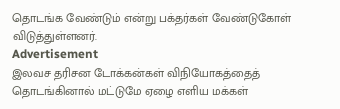தொடங்க வேண்டும் என்று பக்தர்கள் வேண்டுகோள் விடுத்துள்ளனர்.
Advertisement
இலவச தரிசன டோக்கன்கள் விநியோகத்தைத் தொடங்கினால் மட்டுமே ஏழை எளிய மக்கள்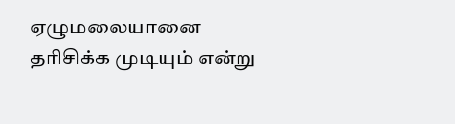ஏழுமலையானை தரிசிக்க முடியும் என்று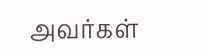அவர்கள்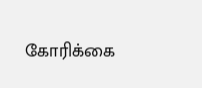கோரிக்கை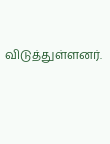விடுத்துள்ளனர்.